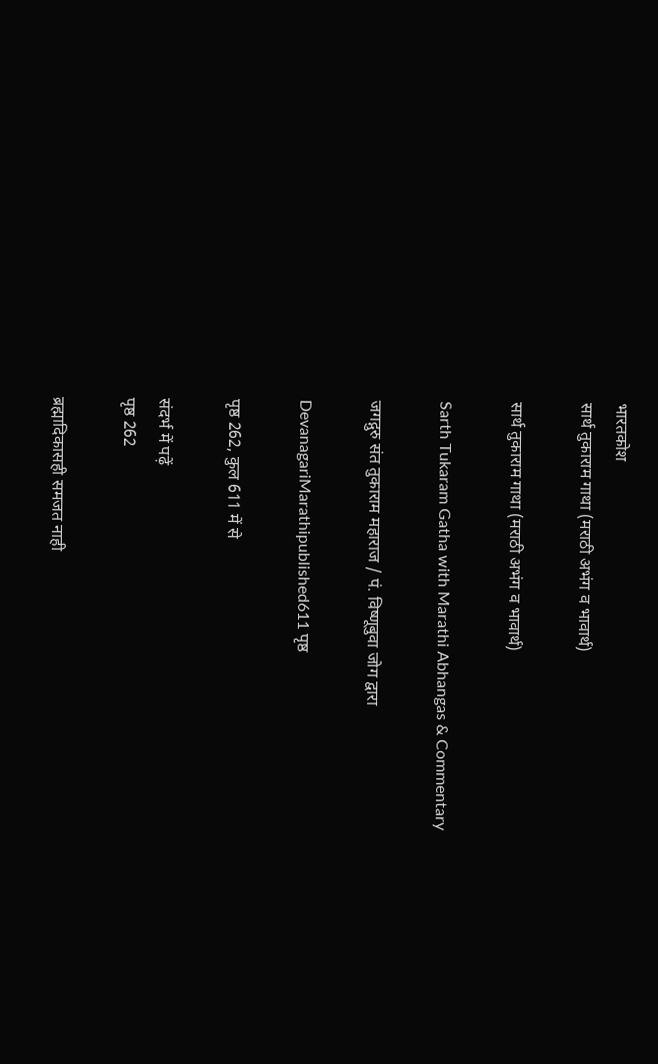भारतकोश
सार्थ तुकाराम गाथा (मराठी अभंग व भावार्थ)

सार्थ तुकाराम गाथा (मराठी अभंग व भावार्थ)

Sarth Tukaram Gatha with Marathi Abhangas & Commentary

जगद्गुरु संत तुकाराम महाराज / पं. विष्णूबुवा जोग द्वारा

DevanagariMarathipublished611 पृष्ठ

पृष्ठ 262, कुल 611 में से

संदर्भ में पढ़ें
पृष्ठ 262

ब्रह्मादिकासही समजत नाही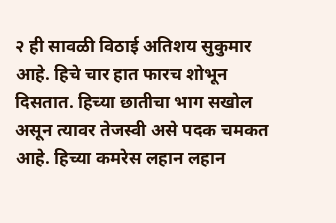२ ही सावळी विठाई अतिशय सुकुमार आहे. हिचे चार हात फारच शोभून दिसतात. हिच्या छातीचा भाग सखोल असून त्यावर तेजस्वी असे पदक चमकत आहे. हिच्या कमरेस लहान लहान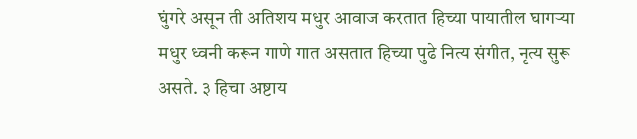घुंगरे असून ती अतिशय मधुर आवाज करतात हिच्या पायातील घागऱ्या मधुर ध्वनी करून गाणे गात असतात हिच्या पुढे नित्य संगीत, नृत्य सुरू असते. ३ हिचा अष्टाय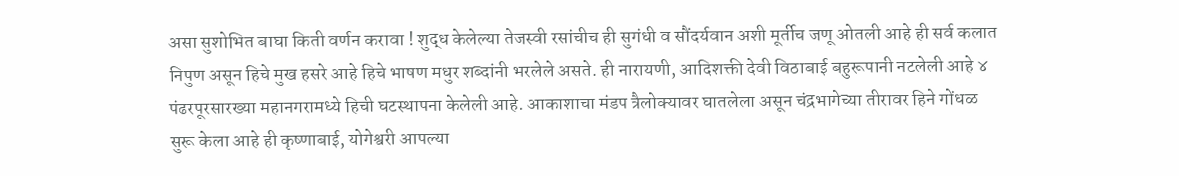असा सुशोभित बाघा किती वर्णन करावा ! शुद्ध केलेल्या तेजस्वी रसांचीच ही सुगंधी व सौंदर्यवान अशी मूर्तीच जणू ओतली आहे ही सर्व कलात निपुण असून हिचे मुख हसरे आहे हिचे भाषण मधुर शब्दांनी भरलेले असते. ही नारायणी, आदिशक्ती देवी विठाबाई बहुरूपानी नटलेली आहे ४ पंढरपूरसारख्या महानगरामध्ये हिची घटस्थापना केलेली आहे. आकाशाचा मंडप त्रैलोक्यावर घातलेला असून चंद्रभागेच्या तीरावर हिने गोंधळ सुरू केला आहे ही कृष्णाबाई, योगेश्वरी आपल्या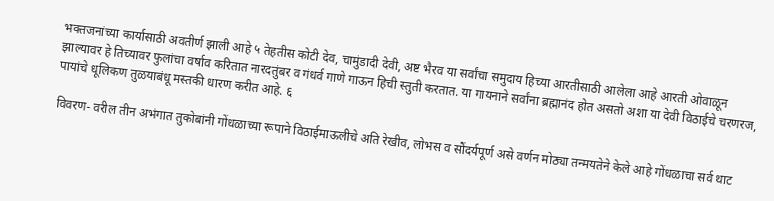भक्तजनांच्या कार्यासाठी अवतीर्ण झाली आहे ५ तेहतीस कोटी देव, चामुंडादी देवी, अष्ट भैरव या सर्वांचा समुदाय हिच्या आरतीसाठी आलेला आहे आरती ओवाळून झाल्यावर हे तिच्यावर फुलांचा वर्षाव करितात नारदतुंबर व गंधर्व गाणे गाऊन हिची स्तुती करतात. या गायनाने सर्वांना ब्रह्मानंद होत असतो अशा या देवी विठाईचे चरणरज, पायांचे धूलिकण तुळयाबंधू मस्तकी धारण करीत आहे. ६

विवरण- वरील तीन अभंगात तुकोबांनी गोंधळाच्या रूपाने विठाईमाऊलीचे अति रेखीव, लोभस व सौंदर्यपूर्ण असे वर्णन मोठ्या तन्मयतेने केले आहे गोंधळाचा सर्व थाट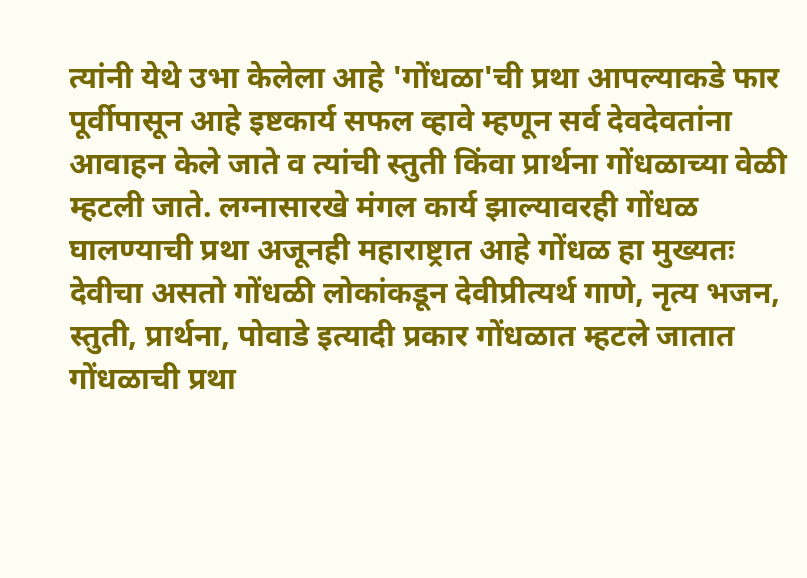त्यांनी येथे उभा केलेला आहे 'गोंधळा'ची प्रथा आपल्याकडे फार पूर्वीपासून आहे इष्टकार्य सफल व्हावे म्हणून सर्व देवदेवतांना आवाहन केले जाते व त्यांची स्तुती किंवा प्रार्थना गोंधळाच्या वेळी म्हटली जाते. लग्नासारखे मंगल कार्य झाल्यावरही गोंधळ घालण्याची प्रथा अजूनही महाराष्ट्रात आहे गोंधळ हा मुख्यतः देवीचा असतो गोंधळी लोकांकडून देवीप्रीत्यर्थ गाणे, नृत्य भजन, स्तुती, प्रार्थना, पोवाडे इत्यादी प्रकार गोंधळात म्हटले जातात गोंधळाची प्रथा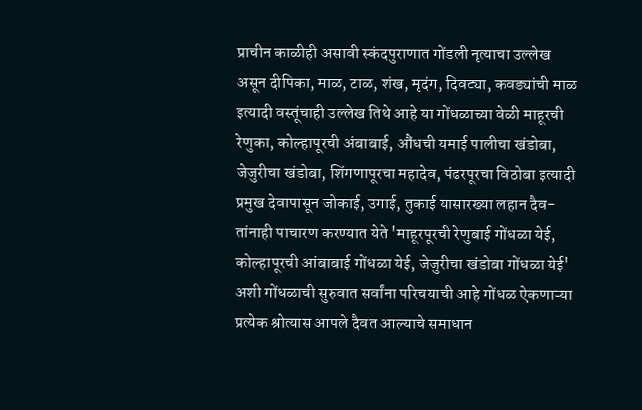प्राचीन काळीही असावी स्कंदपुराणात गोंडली नृत्याचा उल्लेख असून दीपिका, माळ, टाळ, शंख, मृदंग, दिवट्या, कवड्यांची माळ इत्यादी वस्तूंचाही उल्लेख तिथे आहे या गोंधळाच्या वेळी माहूरची रेणुका, कोल्हापूरची अंबाबाई, औंधची यमाई पालीचा खंडोबा, जेजुरीचा खंडोबा, शिंगणापूरचा महादेव, पंढरपूरचा विठोबा इत्यादी प्रमुख देवापासून जोकाई, उगाई, तुकाई यासारख्या लहान दैव- तांनाही पाचारण करण्यात येते 'माहूरपूरची रेणुबाई गोंधळा येई, कोल्हापूरची आंबाबाई गोंधळा येई, जेजुरीचा खंडोबा गोंधळा येई' अशी गोंधळाची सुरुवात सर्वांना परिचयाची आहे गोंधळ ऐकणाऱ्या प्रत्येक श्रोत्यास आपले दैवत आल्याचे समाधान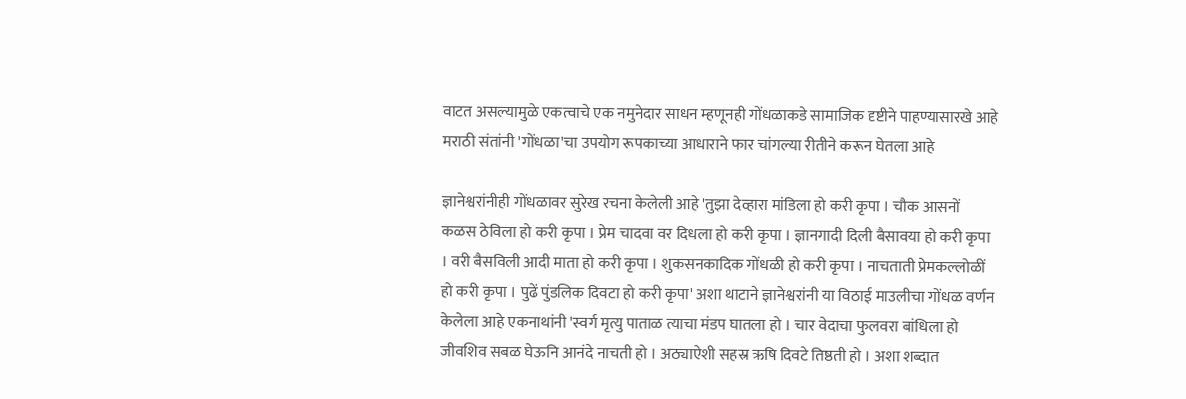वाटत असल्यामुळे एकत्वाचे एक नमुनेदार साधन म्हणूनही गोंधळाकडे सामाजिक दृष्टीने पाहण्यासारखे आहे मराठी संतांनी 'गोंधळा'चा उपयोग रूपकाच्या आधाराने फार चांगल्या रीतीने करून घेतला आहे

ज्ञानेश्वरांनीही गोंधळावर सुरेख रचना केलेली आहे 'तुझा देव्हारा मांडिला हो करी कृपा । चौक आसनों कळस ठेविला हो करी कृपा । प्रेम चादवा वर दिधला हो करी कृपा । ज्ञानगादी दिली बैसावया हो करी कृपा । वरी बैसविली आदी माता हो करी कृपा । शुकसनकादिक गोंधळी हो करी कृपा । नाचताती प्रेमकल्लोळीं हो करी कृपा । पुढें पुंडलिक दिवटा हो करी कृपा' अशा थाटाने ज्ञानेश्वरांनी या विठाई माउलीचा गोंधळ वर्णन केलेला आहे एकनाथांनी 'स्वर्ग मृत्यु पाताळ त्याचा मंडप घातला हो । चार वेदाचा फुलवरा बांधिला हो जीवशिव सबळ घेऊनि आनंदे नाचती हो । अठ्याऐशी सहस्र ऋषि दिवटे तिष्ठती हो । अशा शब्दात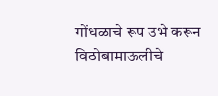गोंधळाचे रूप उभे करून विठोबामाऊलीचे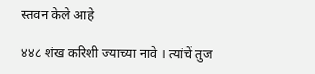स्तवन केले आहे

४४८ शंख करिशी ज्याच्या नावे । त्यांचें तुज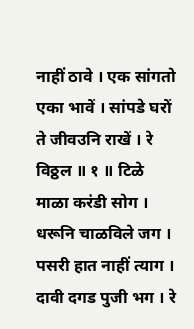नाहीं ठावे । एक सांगतो एका भावें । सांपडे घरों ते जीवउनि राखें । रे विठ्ठल ॥ १ ॥ टिळे माळा करंडी सोग । धरूनि चाळविले जग । पसरी हात नाहीं त्याग । दावी दगड पुजी भग । रे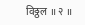विठ्ठल ॥ २ ॥